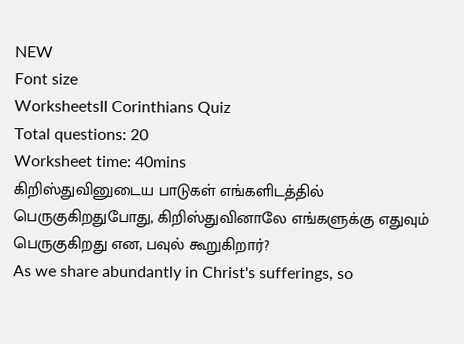NEW
Font size
WorksheetsII Corinthians Quiz
Total questions: 20
Worksheet time: 40mins
கிறிஸ்துவினுடைய பாடுகள் எங்களிடத்தில் பெருகுகிறதுபோது, கிறிஸ்துவினாலே எங்களுக்கு எதுவும் பெருகுகிறது என, பவுல் கூறுகிறார்?
As we share abundantly in Christ's sufferings, so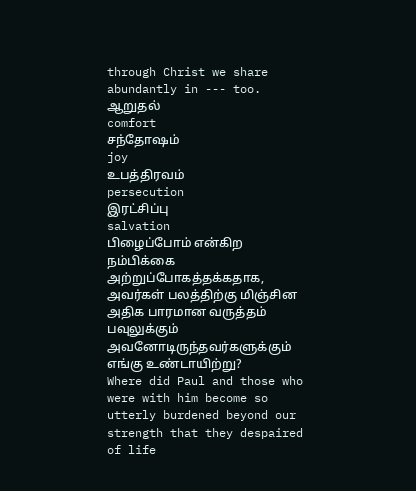through Christ we share abundantly in --- too.
ஆறுதல்
comfort
சந்தோஷம்
joy
உபத்திரவம்
persecution
இரட்சிப்பு
salvation
பிழைப்போம் என்கிற நம்பிக்கை அற்றுப்போகத்தக்கதாக, அவர்கள் பலத்திற்கு மிஞ்சின அதிக பாரமான வருத்தம் பவுலுக்கும் அவனோடிருந்தவர்களுக்கும் எங்கு உண்டாயிற்று?
Where did Paul and those who were with him become so utterly burdened beyond our strength that they despaired of life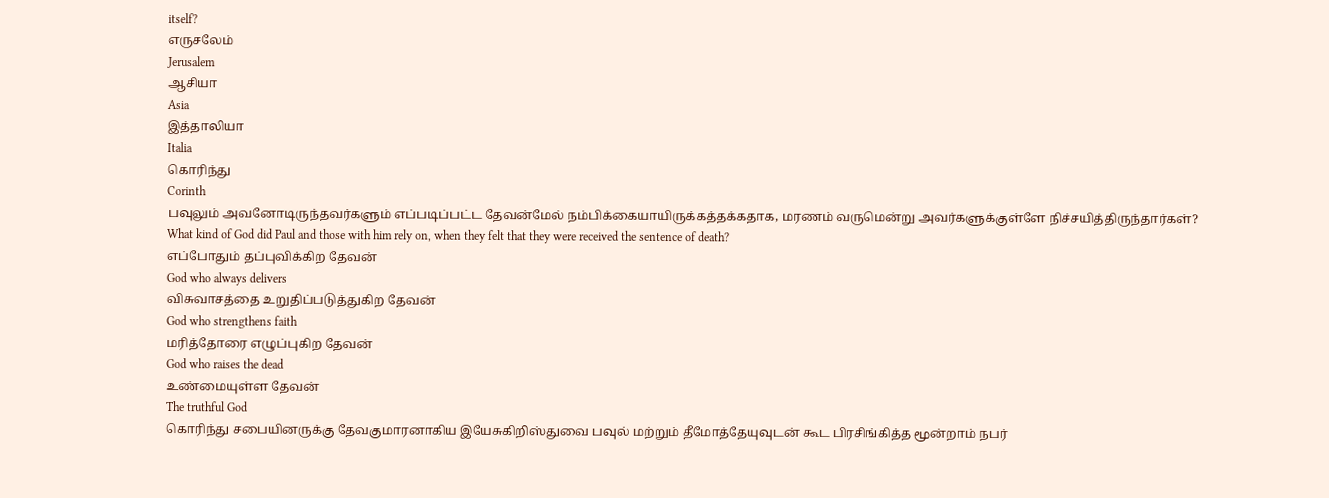itself?
எருசலேம்
Jerusalem
ஆசியா
Asia
இத்தாலியா
Italia
கொரிந்து
Corinth
பவுலும் அவனோடிருந்தவர்களும் எப்படிப்பட்ட தேவன்மேல் நம்பிக்கையாயிருக்கத்தக்கதாக, மரணம் வருமென்று அவர்களுக்குள்ளே நிச்சயித்திருந்தார்கள்?
What kind of God did Paul and those with him rely on, when they felt that they were received the sentence of death?
எப்போதும் தப்புவிக்கிற தேவன்
God who always delivers
விசுவாசத்தை உறுதிப்படுத்துகிற தேவன்
God who strengthens faith
மரித்தோரை எழுப்புகிற தேவன்
God who raises the dead
உண்மையுள்ள தேவன்
The truthful God
கொரிந்து சபையினருக்கு தேவகுமாரனாகிய இயேசுகிறிஸ்துவை பவுல் மற்றும் தீமோத்தேயுவுடன் கூட பிரசிங்கித்த மூன்றாம் நபர்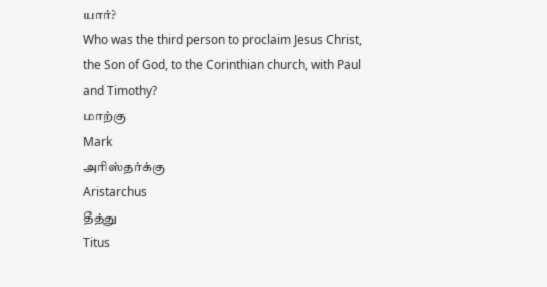யார்?
Who was the third person to proclaim Jesus Christ, the Son of God, to the Corinthian church, with Paul and Timothy?
மாற்கு
Mark
அரிஸ்தர்க்கு
Aristarchus
தீத்து
Titus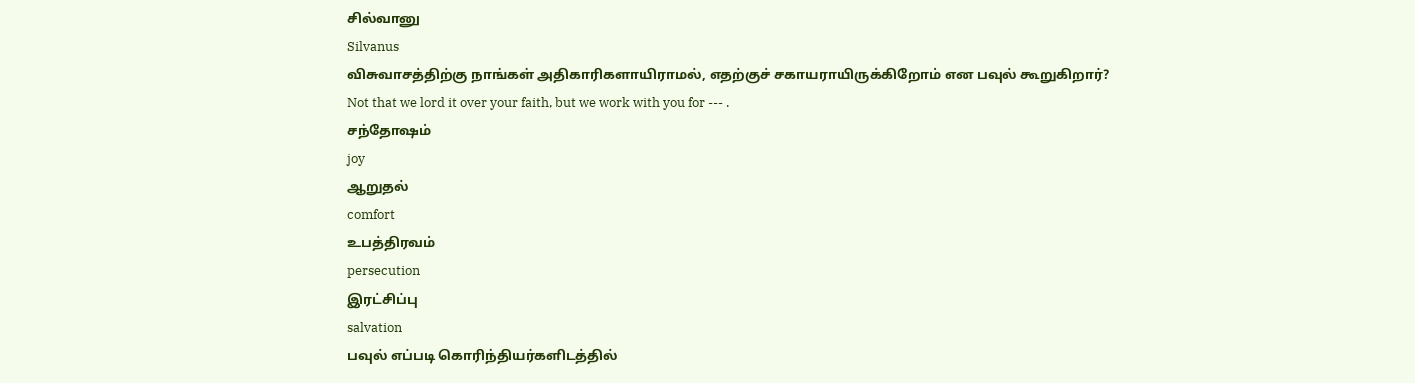சில்வானு
Silvanus
விசுவாசத்திற்கு நாங்கள் அதிகாரிகளாயிராமல், எதற்குச் சகாயராயிருக்கிறோம் என பவுல் கூறுகிறார்?
Not that we lord it over your faith, but we work with you for --- .
சந்தோஷம்
joy
ஆறுதல்
comfort
உபத்திரவம்
persecution
இரட்சிப்பு
salvation
பவுல் எப்படி கொரிந்தியர்களிடத்தில்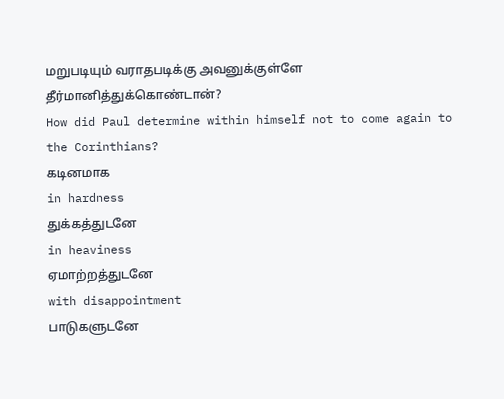மறுபடியும் வராதபடிக்கு அவனுக்குள்ளே தீர்மானித்துக்கொண்டான்?
How did Paul determine within himself not to come again to the Corinthians?
கடினமாக
in hardness
துக்கத்துடனே
in heaviness
ஏமாற்றத்துடனே
with disappointment
பாடுகளுடனே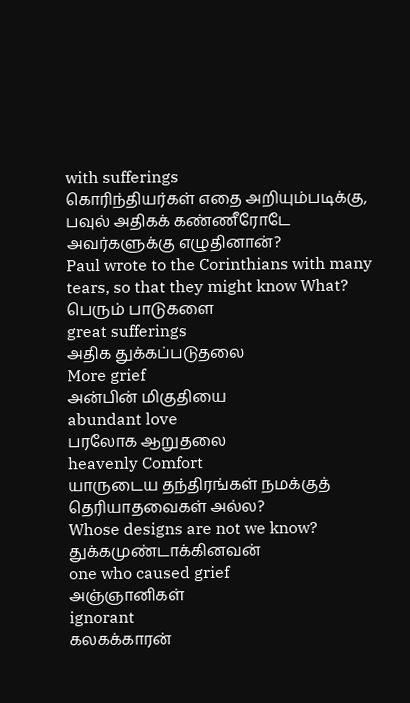with sufferings
கொரிந்தியர்கள் எதை அறியும்படிக்கு, பவுல் அதிகக் கண்ணீரோடே அவர்களுக்கு எழுதினான்?
Paul wrote to the Corinthians with many tears, so that they might know What?
பெரும் பாடுகளை
great sufferings
அதிக துக்கப்படுதலை
More grief
அன்பின் மிகுதியை
abundant love
பரலோக ஆறுதலை
heavenly Comfort
யாருடைய தந்திரங்கள் நமக்குத் தெரியாதவைகள் அல்ல?
Whose designs are not we know?
துக்கமுண்டாக்கினவன்
one who caused grief
அஞ்ஞானிகள்
ignorant
கலகக்காரன்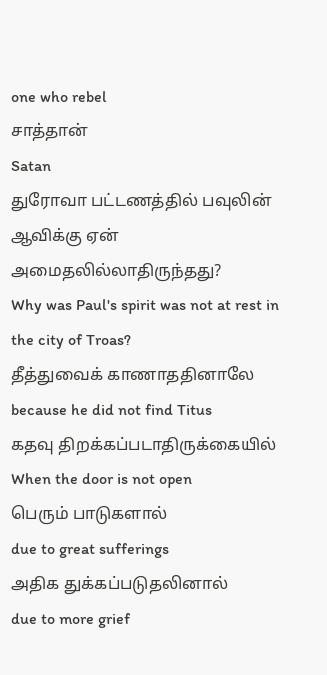one who rebel
சாத்தான்
Satan
துரோவா பட்டணத்தில் பவுலின் ஆவிக்கு ஏன் அமைதலில்லாதிருந்தது?
Why was Paul's spirit was not at rest in the city of Troas?
தீத்துவைக் காணாததினாலே
because he did not find Titus
கதவு திறக்கப்படாதிருக்கையில்
When the door is not open
பெரும் பாடுகளால்
due to great sufferings
அதிக துக்கப்படுதலினால்
due to more grief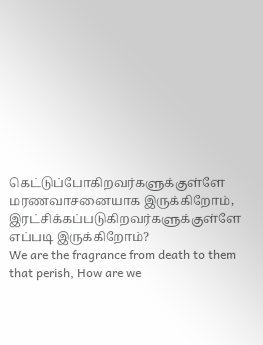கெட்டுப்போகிறவர்களுக்குள்ளே மரணவாசனையாக இருக்கிறோம், இரட்சிக்கப்படுகிறவர்களுக்குள்ளே எப்படி இருக்கிறோம்?
We are the fragrance from death to them that perish, How are we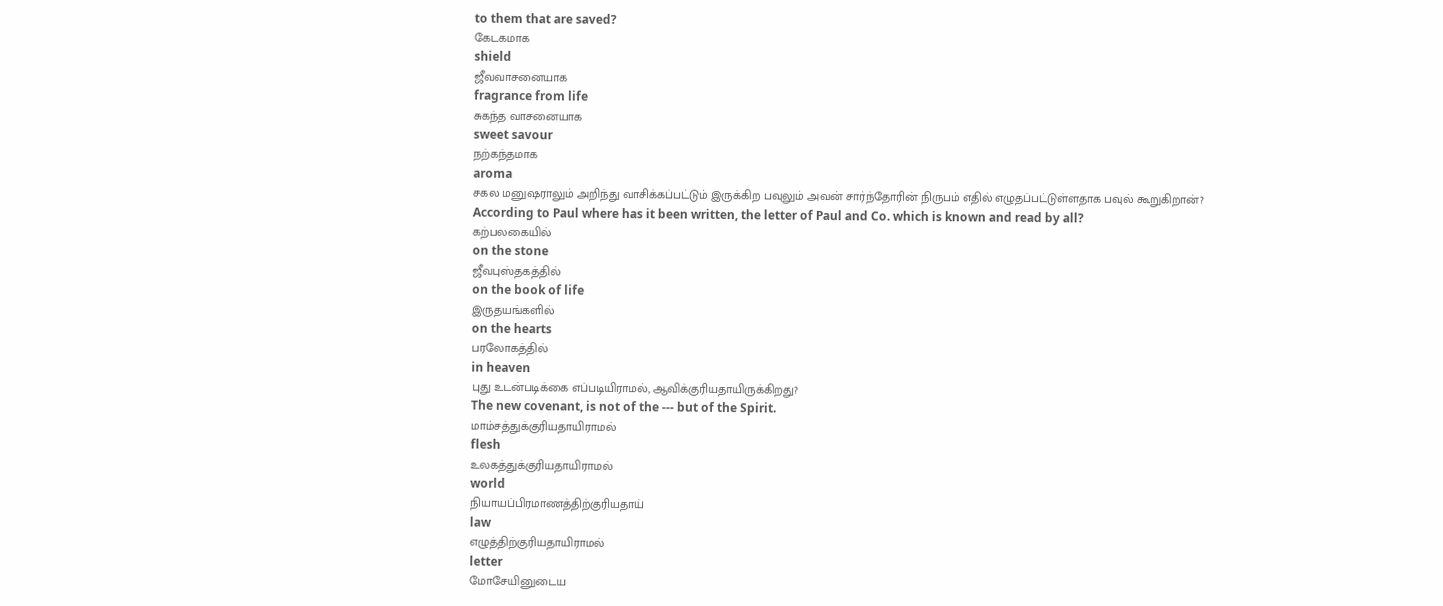to them that are saved?
கேடகமாக
shield
ஜீவவாசனையாக
fragrance from life
சுகந்த வாசனையாக
sweet savour
நற்கந்தமாக
aroma
சகல மனுஷராலும் அறிந்து வாசிக்கப்பட்டும் இருக்கிற பவுலும் அவன் சார்ந்தோரின் நிருபம் எதில் எழுதப்பட்டுள்ளதாக பவுல் கூறுகிறான்?
According to Paul where has it been written, the letter of Paul and Co. which is known and read by all?
கற்பலகையில்
on the stone
ஜீவபுஸ்தகத்தில்
on the book of life
இருதயங்களில்
on the hearts
பரலோகத்தில்
in heaven
புது உடன்படிக்கை எப்படியிராமல், ஆவிக்குரியதாயிருக்கிறது?
The new covenant, is not of the --- but of the Spirit.
மாம்சத்துக்குரியதாயிராமல்
flesh
உலகத்துக்குரியதாயிராமல்
world
நியாயப்பிரமாணத்திற்குரியதாய்
law
எழுத்திற்குரியதாயிராமல்
letter
மோசேயினுடைய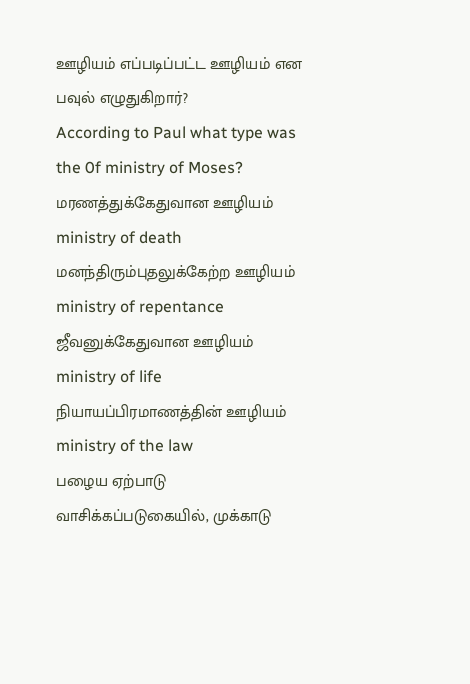ஊழியம் எப்படிப்பட்ட ஊழியம் என பவுல் எழுதுகிறார்?
According to Paul what type was the 0f ministry of Moses?
மரணத்துக்கேதுவான ஊழியம்
ministry of death
மனந்திரும்புதலுக்கேற்ற ஊழியம்
ministry of repentance
ஜீவனுக்கேதுவான ஊழியம்
ministry of life
நியாயப்பிரமாணத்தின் ஊழியம்
ministry of the law
பழைய ஏற்பாடு வாசிக்கப்படுகையில், முக்காடு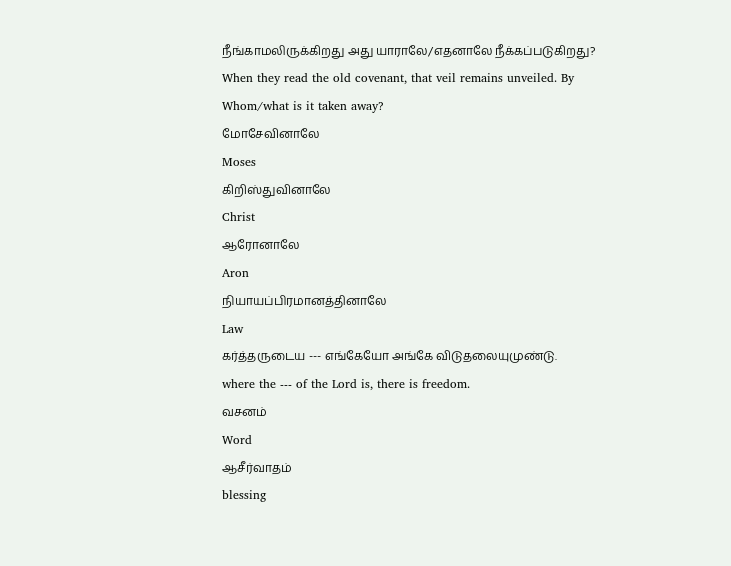நீங்காமலிருக்கிறது அது யாராலே/எதனாலே நீக்கப்படுகிறது?
When they read the old covenant, that veil remains unveiled. By Whom/what is it taken away?
மோசேவினாலே
Moses
கிறிஸ்துவினாலே
Christ
ஆரோனாலே
Aron
நியாயப்பிரமானத்தினாலே
Law
கர்த்தருடைய --- எங்கேயோ அங்கே விடுதலையுமுண்டு.
where the --- of the Lord is, there is freedom.
வசனம்
Word
ஆசீர்வாதம்
blessing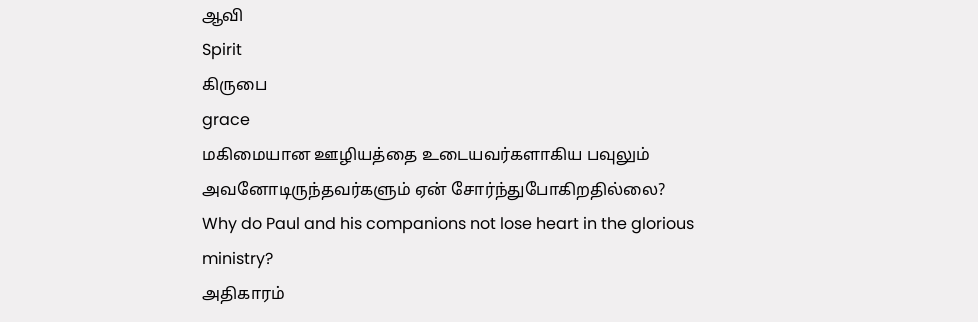ஆவி
Spirit
கிருபை
grace
மகிமையான ஊழியத்தை உடையவர்களாகிய பவுலும் அவனோடிருந்தவர்களும் ஏன் சோர்ந்துபோகிறதில்லை?
Why do Paul and his companions not lose heart in the glorious ministry?
அதிகாரம்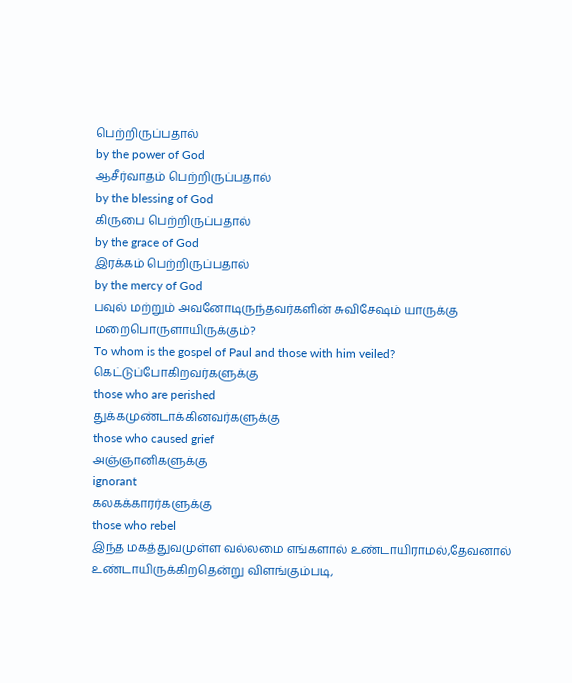பெற்றிருப்பதால்
by the power of God
ஆசீர்வாதம் பெற்றிருப்பதால்
by the blessing of God
கிருபை பெற்றிருப்பதால்
by the grace of God
இரக்கம் பெற்றிருப்பதால்
by the mercy of God
பவுல் மற்றும் அவனோடிருந்தவர்களின் சுவிசேஷம் யாருக்கு மறைபொருளாயிருக்கும்?
To whom is the gospel of Paul and those with him veiled?
கெட்டுப்போகிறவர்களுக்கு
those who are perished
துக்கமுண்டாக்கினவர்களுக்கு
those who caused grief
அஞ்ஞானிகளுக்கு
ignorant
கலகக்காரர்களுக்கு
those who rebel
இந்த மகத்துவமுள்ள வல்லமை எங்களால் உண்டாயிராமல்,தேவனால் உண்டாயிருக்கிறதென்று விளங்கும்படி,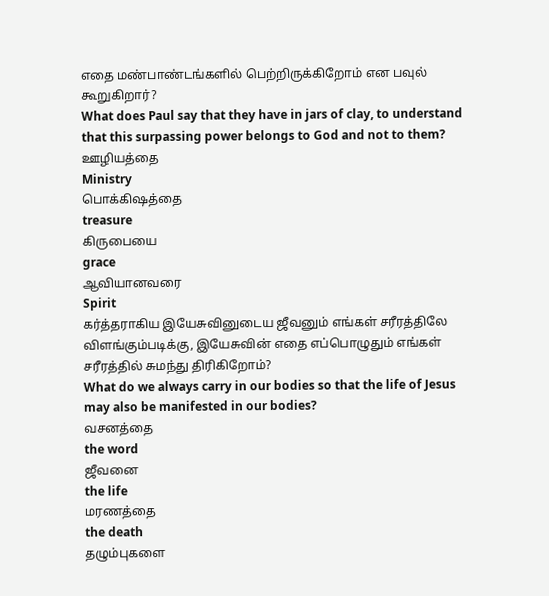எதை மண்பாண்டங்களில் பெற்றிருக்கிறோம் என பவுல் கூறுகிறார்?
What does Paul say that they have in jars of clay, to understand that this surpassing power belongs to God and not to them?
ஊழியத்தை
Ministry
பொக்கிஷத்தை
treasure
கிருபையை
grace
ஆவியானவரை
Spirit
கர்த்தராகிய இயேசுவினுடைய ஜீவனும் எங்கள் சரீரத்திலே விளங்கும்படிக்கு, இயேசுவின் எதை எப்பொழுதும் எங்கள் சரீரத்தில் சுமந்து திரிகிறோம்?
What do we always carry in our bodies so that the life of Jesus may also be manifested in our bodies?
வசனத்தை
the word
ஜீவனை
the life
மரணத்தை
the death
தழும்புகளை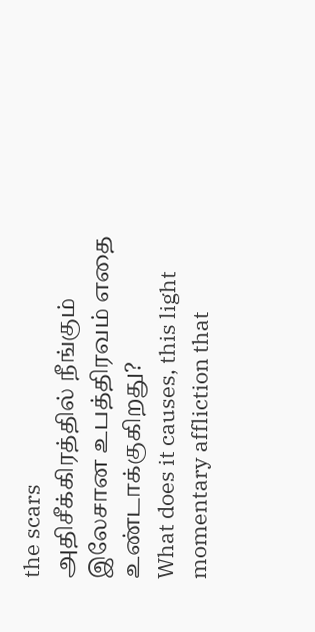the scars
அதிசீக்கிரத்தில் நீங்கும் இலேசான உபத்திரவம் எதை உண்டாக்குகிறது?
What does it causes, this light momentary affliction that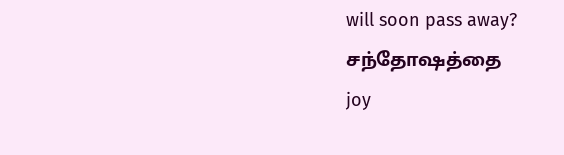will soon pass away?
சந்தோஷத்தை
joy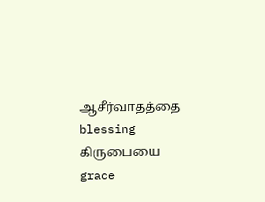ஆசீர்வாதத்தை
blessing
கிருபையை
grace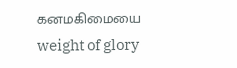கனமகிமையை
weight of glory